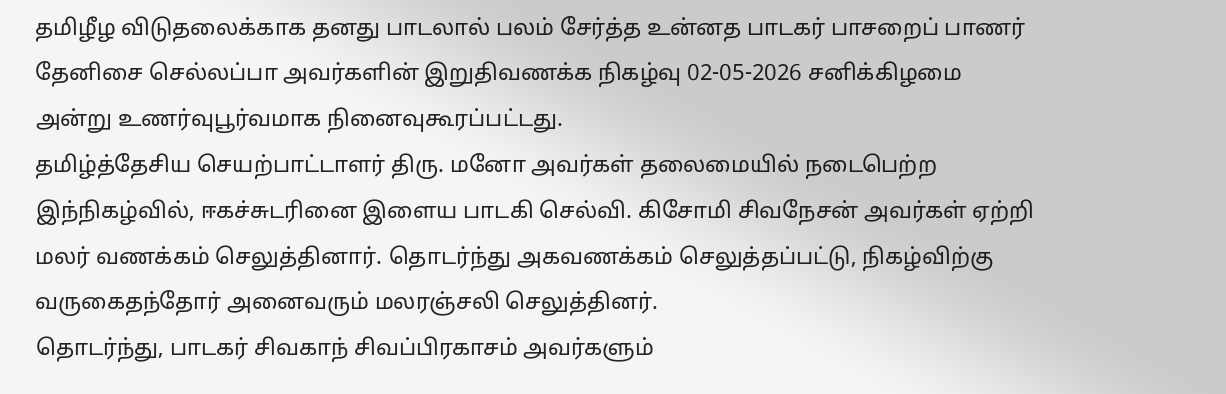தமிழீழ விடுதலைக்காக தனது பாடலால் பலம் சேர்த்த உன்னத பாடகர் பாசறைப் பாணர் தேனிசை செல்லப்பா அவர்களின் இறுதிவணக்க நிகழ்வு 02-05-2026 சனிக்கிழமை அன்று உணர்வுபூர்வமாக நினைவுகூரப்பட்டது.
தமிழ்த்தேசிய செயற்பாட்டாளர் திரு. மனோ அவர்கள் தலைமையில் நடைபெற்ற இந்நிகழ்வில், ஈகச்சுடரினை இளைய பாடகி செல்வி. கிசோமி சிவநேசன் அவர்கள் ஏற்றி மலர் வணக்கம் செலுத்தினார். தொடர்ந்து அகவணக்கம் செலுத்தப்பட்டு, நிகழ்விற்கு வருகைதந்தோர் அனைவரும் மலரஞ்சலி செலுத்தினர்.
தொடர்ந்து, பாடகர் சிவகாந் சிவப்பிரகாசம் அவர்களும்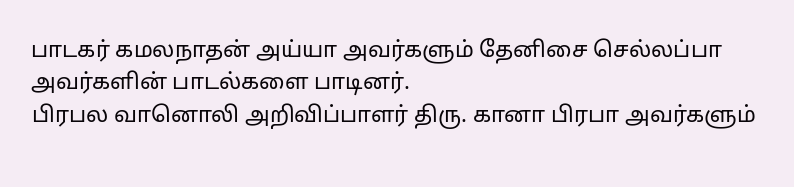பாடகர் கமலநாதன் அய்யா அவர்களும் தேனிசை செல்லப்பா அவர்களின் பாடல்களை பாடினர்.
பிரபல வானொலி அறிவிப்பாளர் திரு. கானா பிரபா அவர்களும்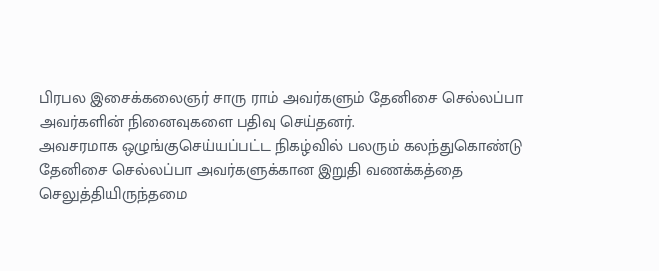பிரபல இசைக்கலைஞர் சாரு ராம் அவர்களும் தேனிசை செல்லப்பா அவர்களின் நினைவுகளை பதிவு செய்தனர்.
அவசரமாக ஒழுங்குசெய்யப்பட்ட நிகழ்வில் பலரும் கலந்துகொண்டு தேனிசை செல்லப்பா அவர்களுக்கான இறுதி வணக்கத்தை செலுத்தியிருந்தமை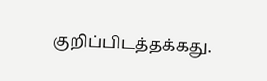குறிப்பிடத்தக்கது.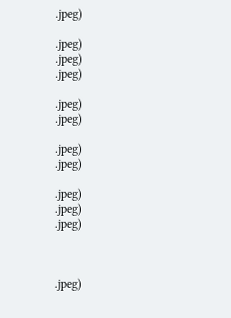.jpeg)

.jpeg)
.jpeg)
.jpeg)

.jpeg)
.jpeg)

.jpeg)
.jpeg)

.jpeg)
.jpeg)
.jpeg)



.jpeg)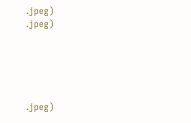.jpeg)
.jpeg)





.jpeg)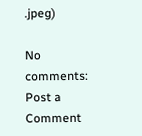.jpeg)

No comments:
Post a Comment